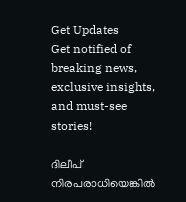Get Updates
Get notified of breaking news, exclusive insights, and must-see stories!

ദിലീപ് നിരപരാധിയെങ്കിൽ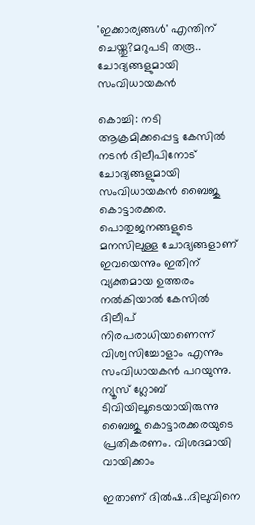'ഇക്കാര്യങ്ങൾ' എന്തിന് ചെയ്തു?മറുപടി തരൂ.. ചോദ്യങ്ങളുമായി സംവിധായകൻ

കൊച്ചി: നടി ആക്രമിക്കപ്പെട്ട കേസിൽ നടൻ ദിലീപിനോട് ചോദ്യങ്ങളുമായി സംവിധായകൻ ബൈജു കൊട്ടാരക്കര. പൊതുജനങ്ങളുടെ മനസിലുള്ള ചോദ്യങ്ങളാണ് ഇവയെന്നും ഇതിന് വ്യക്തമായ ഉത്തരം നൽകിയാൽ കേസിൽ ദിലീപ് നിരപരാധിയാണെന്ന് വിശ്വസിച്ചോളാം എന്നും സംവിധായകൻ പറയുന്നു. ന്യൂസ് ഗ്ലോബ് ടിവിയിലൂടെയായിരുന്നു ബൈജു കൊട്ടാരക്കരയുടെ പ്രതികരണം. വിശദമായി വായിക്കാം

ഇതാണ് ദിൽഷ..ദിലുവിനെ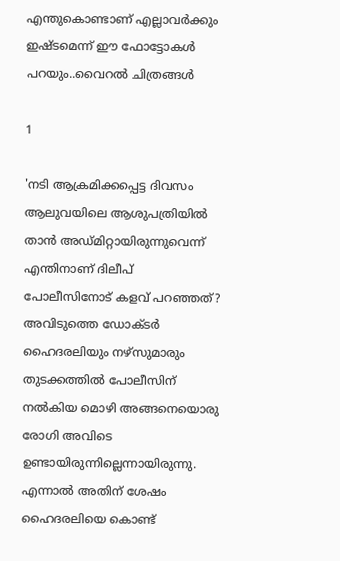എന്തുകൊണ്ടാണ് എല്ലാവർക്കും ഇഷ്ടമെന്ന് ഈ ഫോട്ടോകൾ പറയും..വൈറൽ ചിത്രങ്ങൾ

1

'നടി ആക്രമിക്കപ്പെട്ട ദിവസം ആലുവയിലെ ആശുപത്രിയിൽ താൻ അഡ്മിറ്റായിരുന്നുവെന്ന് എന്തിനാണ് ദിലീപ് പോലീസിനോട് കളവ് പറഞ്ഞത്? അവിടുത്തെ ഡോക്ടർ ഹൈദരലിയും നഴ്സുമാരും തുടക്കത്തിൽ പോലീസിന് നൽകിയ മൊഴി അങ്ങനെയൊരു രോഗി അവിടെ ഉണ്ടായിരുന്നില്ലെന്നായിരുന്നു. എന്നാൽ അതിന് ശേഷം ഹൈദരലിയെ കൊണ്ട്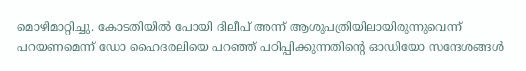മൊഴിമാറ്റിച്ചു. കോടതിയിൽ പോയി ദിലീപ് അന്ന് ആശുപത്രിയിലായിരുന്നുവെന്ന് പറയണമെന്ന് ഡോ ഹൈദരലിയെ പറഞ്ഞ് പഠിപ്പിക്കുന്നതിന്റെ ഓഡിയോ സന്ദേശങ്ങൾ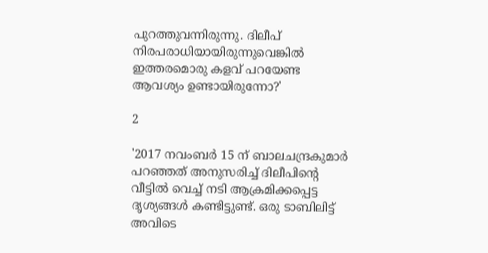പുറത്തുവന്നിരുന്നു. ദിലീപ് നിരപരാധിയായിരുന്നുവെങ്കിൽ ഇത്തരമൊരു കളവ് പറയേണ്ട ആവശ്യം ഉണ്ടായിരുന്നോ?'

2

'2017 നവംബർ 15 ന് ബാലചന്ദ്രകുമാർ പറഞ്ഞത് അനുസരിച്ച് ദിലീപിന്റെ വീട്ടിൽ വെച്ച് നടി ആക്രമിക്കപ്പെട്ട ദൃശ്യങ്ങൾ കണ്ടിട്ടുണ്ട്. ഒരു ടാബിലിട്ട് അവിടെ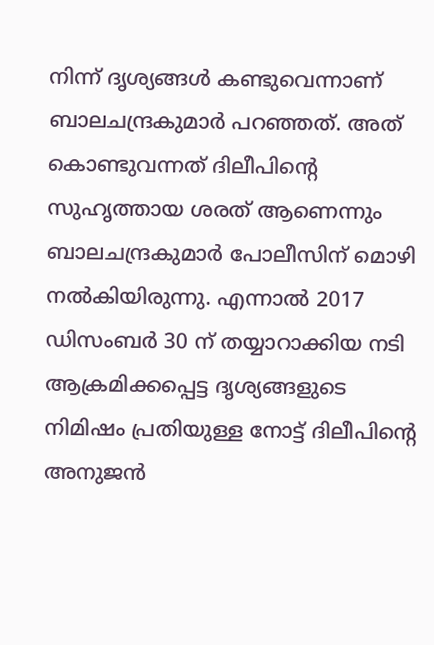നിന്ന് ദൃശ്യങ്ങൾ കണ്ടുവെന്നാണ് ബാലചന്ദ്രകുമാർ പറഞ്ഞത്. അത് കൊണ്ടുവന്നത് ദിലീപിന്റെ സുഹൃത്തായ ശരത് ആണെന്നും ബാലചന്ദ്രകുമാർ പോലീസിന് മൊഴി നൽകിയിരുന്നു. എന്നാൽ 2017 ഡിസംബർ 30 ന് തയ്യാറാക്കിയ നടി ആക്രമിക്കപ്പെട്ട ദൃശ്യങ്ങളുടെ നിമിഷം പ്രതിയുള്ള നോട്ട് ദിലീപിന്റെ അനുജൻ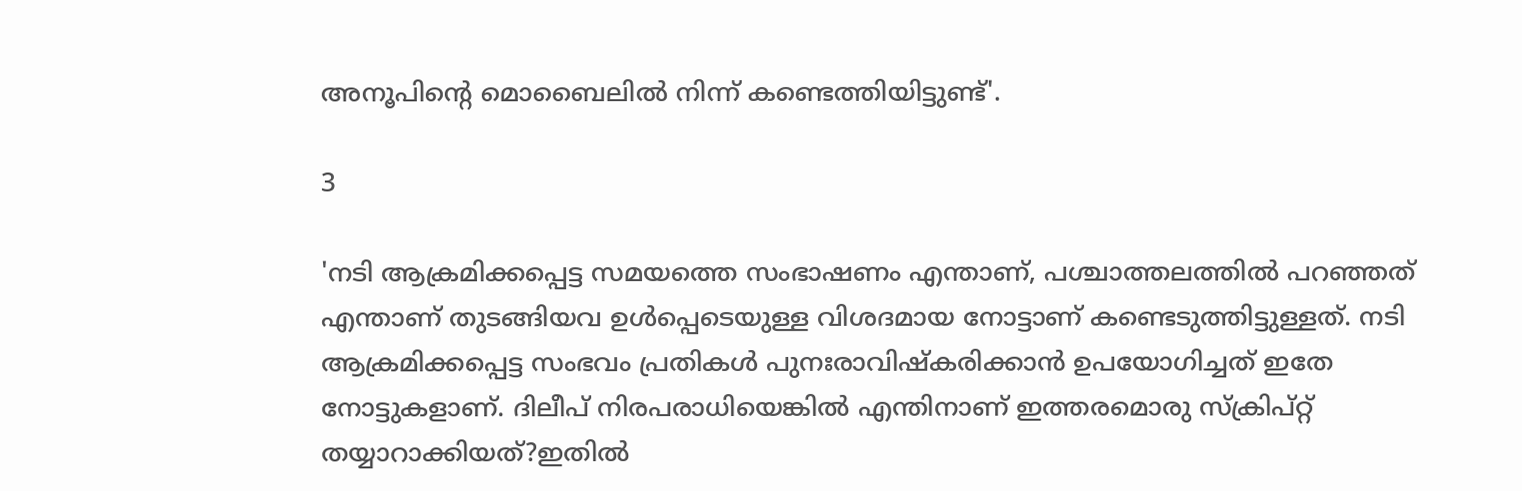അനൂപിന്റെ മൊബൈലിൽ നിന്ന് കണ്ടെത്തിയിട്ടുണ്ട്'.

3

'നടി ആക്രമിക്കപ്പെട്ട സമയത്തെ സംഭാഷണം എന്താണ്, പശ്ചാത്തലത്തിൽ പറഞ്ഞത് എന്താണ് തുടങ്ങിയവ ഉൾപ്പെടെയുള്ള വിശദമായ നോട്ടാണ് കണ്ടെടുത്തിട്ടുള്ളത്. നടി ആക്രമിക്കപ്പെട്ട സംഭവം പ്രതികൾ പുനഃരാവിഷ്കരിക്കാൻ ഉപയോഗിച്ചത് ഇതേ നോട്ടുകളാണ്. ദിലീപ് നിരപരാധിയെങ്കിൽ എന്തിനാണ് ഇത്തരമൊരു സ്ക്രിപ്റ്റ് തയ്യാറാക്കിയത്?ഇതിൽ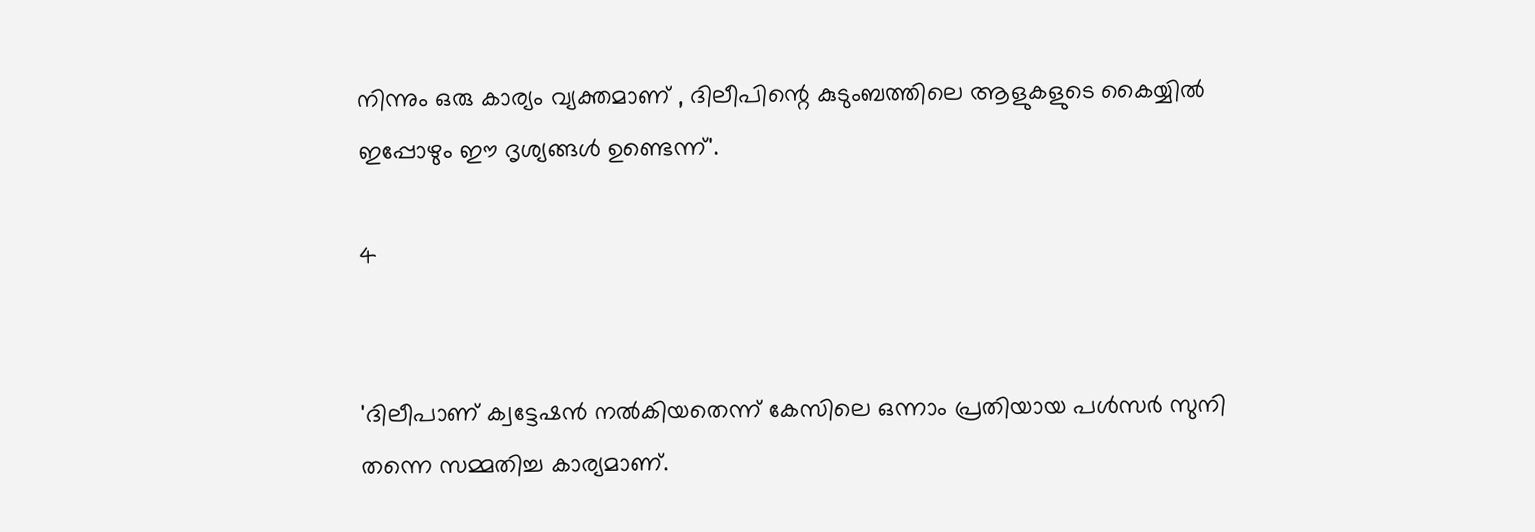നിന്നും ഒരു കാര്യം വ്യക്തമാണ് , ദിലീപിന്റെ കുടുംബത്തിലെ ആളുകളുടെ കൈയ്യിൽ ഇപ്പോഴും ഈ ദൃശ്യങ്ങൾ ഉണ്ടെന്ന്'.

4


'ദിലീപാണ് ക്വട്ടേഷൻ നൽകിയതെന്ന് കേസിലെ ഒന്നാം പ്രതിയായ പൾസർ സുനി തന്നെ സമ്മതിച്ച കാര്യമാണ്.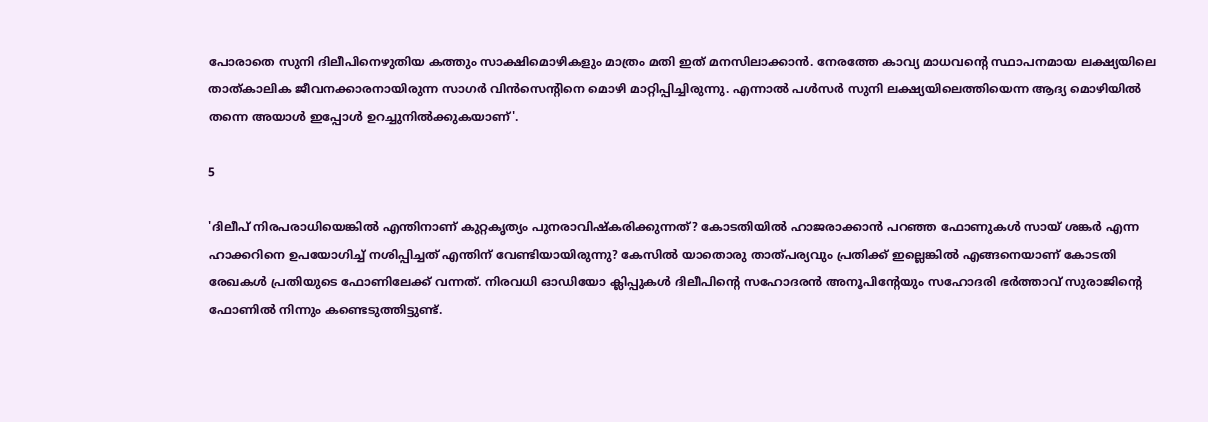പോരാതെ സുനി ദിലീപിനെഴുതിയ കത്തും സാക്ഷിമൊഴികളും മാത്രം മതി ഇത് മനസിലാക്കാൻ. നേരത്തേ കാവ്യ മാധവന്റെ സ്ഥാപനമായ ലക്ഷ്യയിലെ താത്കാലിക ജീവനക്കാരനായിരുന്ന സാഗർ വിൻസെന്റിനെ മൊഴി മാറ്റിപ്പിച്ചിരുന്നു. എന്നാൽ പൾസർ സുനി ലക്ഷ്യയിലെത്തിയെന്ന ആദ്യ മൊഴിയിൽ തന്നെ അയാൾ ഇപ്പോൾ ഉറച്ചുനിൽക്കുകയാണ്'.

5

'ദിലീപ് നിരപരാധിയെങ്കിൽ എന്തിനാണ് കുറ്റകൃത്യം പുനരാവിഷ്കരിക്കുന്നത്? കോടതിയിൽ ഹാജരാക്കാൻ പറഞ്ഞ ഫോണുകൾ സായ് ശങ്കർ എന്ന ഹാക്കറിനെ ഉപയോഗിച്ച് നശിപ്പിച്ചത് എന്തിന് വേണ്ടിയായിരുന്നു? കേസിൽ യാതൊരു താത്പര്യവും പ്രതിക്ക് ഇല്ലെങ്കിൽ എങ്ങനെയാണ് കോടതി രേഖകൾ പ്രതിയുടെ ഫോണിലേക്ക് വന്നത്. നിരവധി ഓഡിയോ ക്ലിപ്പുകൾ ദിലീപിന്റെ സഹോദരൻ അനൂപിന്റേയും സഹോദരി ഭർത്താവ് സുരാജിന്റെ ഫോണിൽ നിന്നും കണ്ടെടുത്തിട്ടുണ്ട്.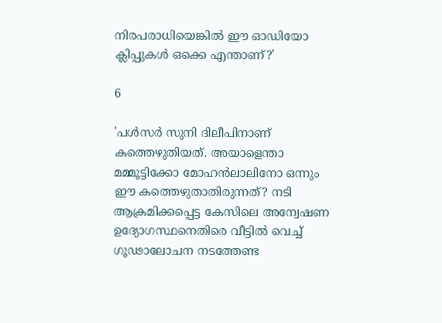നിരപരാധിയെങ്കിൽ ഈ ഓഡിയോ ക്ലിപ്പുകൾ ഒക്കെ എന്താണ്?'

6

'പൾസർ സുനി ദിലീപിനാണ് കത്തെഴുതിയത്. അയാളെന്താ മമ്മൂട്ടിക്കോ മോഹൻലാലിനോ ഒന്നും ഈ കത്തെഴുതാതിരുന്നത്? നടി ആക്രമിക്കപ്പെട്ട കേസിലെ അന്വേഷണ ഉദ്യോഗസ്ഥനെതിരെ വീട്ടിൽ വെച്ച് ഗൂഢാലോചന നടത്തേണ്ട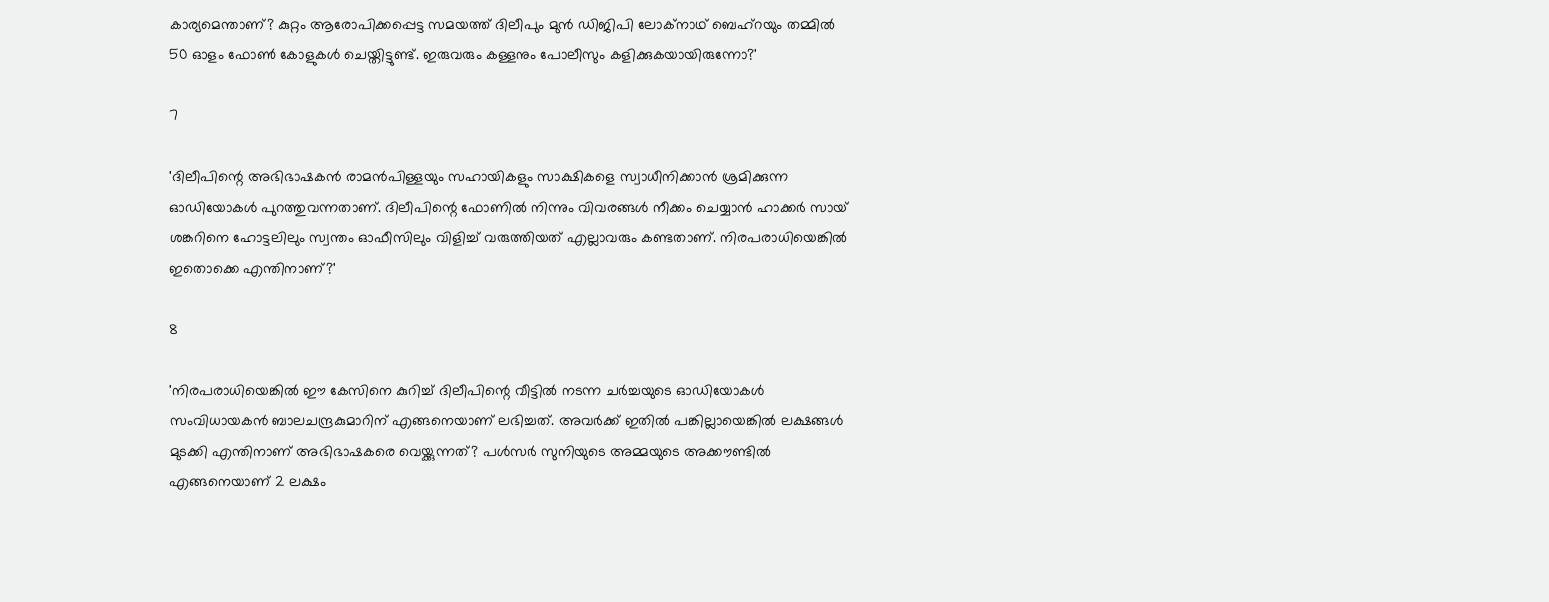കാര്യമെന്താണ്? കുറ്റം ആരോപിക്കപ്പെട്ട സമയത്ത് ദിലീപും മുൻ ഡിജിപി ലോക്നാഥ് ബെഹ്റയും തമ്മിൽ 50 ഓളം ഫോൺ കോളുകൾ ചെയ്തിട്ടുണ്ട്. ഇരുവരും കള്ളനും പോലീസും കളിക്കുകയായിരുന്നോ?'

7

'ദിലീപിന്റെ അഭിഭാഷകൻ രാമൻപിള്ളയും സഹായികളും സാക്ഷികളെ സ്വാധീനിക്കാൻ ശ്രമിക്കുന്ന ഓഡിയോകൾ പുറത്തുവന്നതാണ്. ദിലീപിന്റെ ഫോണിൽ നിന്നും വിവരങ്ങൾ നീക്കം ചെയ്യാൻ ഹാക്കർ സായ് ശങ്കറിനെ ഹോട്ടലിലും സ്വന്തം ഓഫീസിലും വിളിച്ച് വരുത്തിയത് എല്ലാവരും കണ്ടതാണ്. നിരപരാധിയെങ്കിൽ ഇതൊക്കെ എന്തിനാണ്?'

8

'നിരപരാധിയെങ്കിൽ ഈ കേസിനെ കുറിച്ച് ദിലീപിന്റെ വീട്ടിൽ നടന്ന ചർച്ചയുടെ ഓഡിയോകൾ സംവിധായകൻ ബാലചന്ദ്രകുമാറിന് എങ്ങനെയാണ് ലഭിച്ചത്. അവർക്ക് ഇതിൽ പങ്കില്ലായെങ്കിൽ ലക്ഷങ്ങൾ മുടക്കി എന്തിനാണ് അഭിഭാഷകരെ വെയ്ക്കുന്നത്? പൾസർ സുനിയുടെ അമ്മയുടെ അക്കൗണ്ടിൽ എങ്ങനെയാണ് 2 ലക്ഷം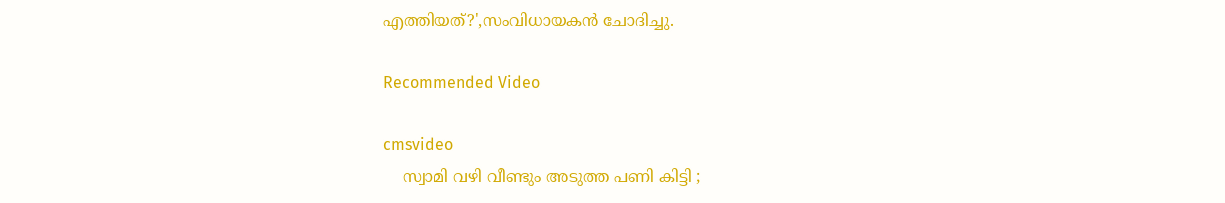എത്തിയത്?',സംവിധായകൻ ചോദിച്ചു.

Recommended Video

cmsvideo
    സ്വാമി വഴി വീണ്ടും അടുത്ത പണി കിട്ടി ;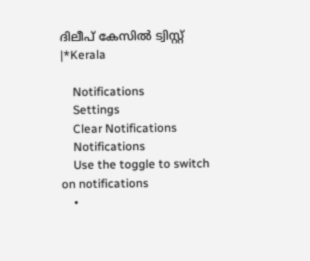ദിലീപ് കേസില്‍ ട്വിസ്റ്റ് |*Kerala

    Notifications
    Settings
    Clear Notifications
    Notifications
    Use the toggle to switch on notifications
    •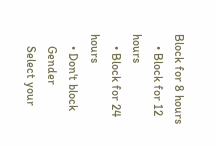Block for 8 hours
    • Block for 12 hours
    • Block for 24 hours
    • Don't block
    Gender
    Select your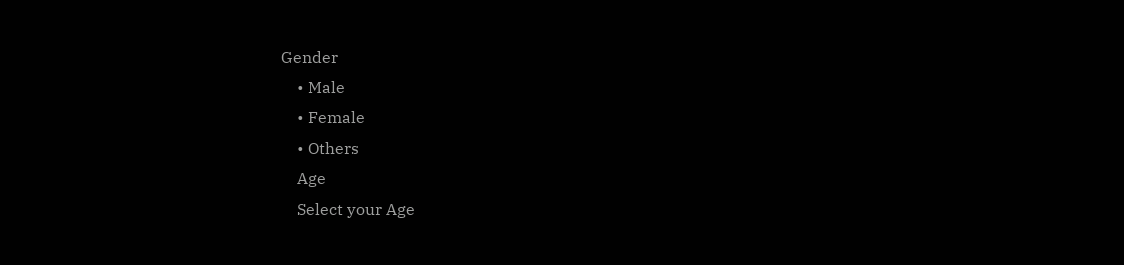Gender
    • Male
    • Female
    • Others
    Age
    Select your Age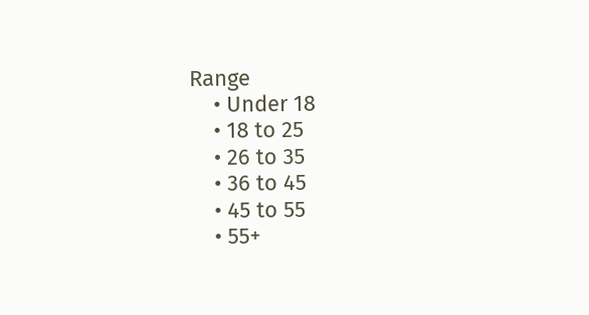Range
    • Under 18
    • 18 to 25
    • 26 to 35
    • 36 to 45
    • 45 to 55
    • 55+